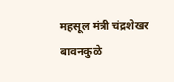महसूल मंत्री चंद्रशेखर बावनकुळे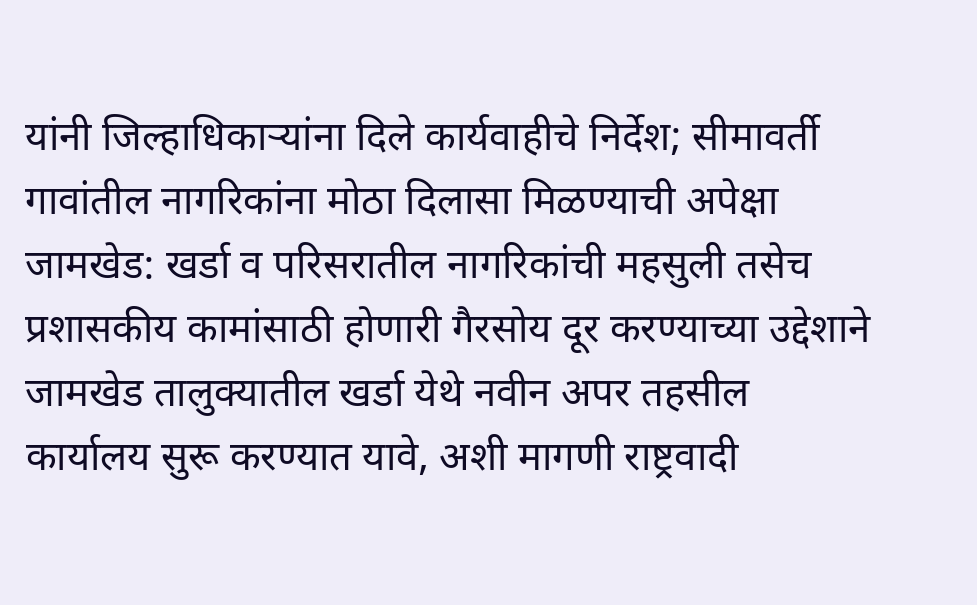यांनी जिल्हाधिकाऱ्यांना दिले कार्यवाहीचे निर्देश; सीमावर्ती गावांतील नागरिकांना मोठा दिलासा मिळण्याची अपेक्षा
जामखेड: खर्डा व परिसरातील नागरिकांची महसुली तसेच प्रशासकीय कामांसाठी होणारी गैरसोय दूर करण्याच्या उद्देशाने जामखेड तालुक्यातील खर्डा येथे नवीन अपर तहसील कार्यालय सुरू करण्यात यावे, अशी मागणी राष्ट्रवादी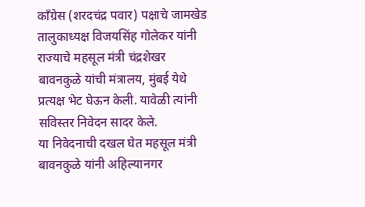काँग्रेस (शरदचंद्र पवार) पक्षाचे जामखेड तालुकाध्यक्ष विजयसिंह गोलेकर यांनी राज्याचे महसूल मंत्री चंद्रशेखर बावनकुळे यांची मंत्रालय, मुंबई येथे प्रत्यक्ष भेट घेऊन केली. यावेळी त्यांनी सविस्तर निवेदन सादर केले.
या निवेदनाची दखल घेत महसूल मंत्री बावनकुळे यांनी अहिल्यानगर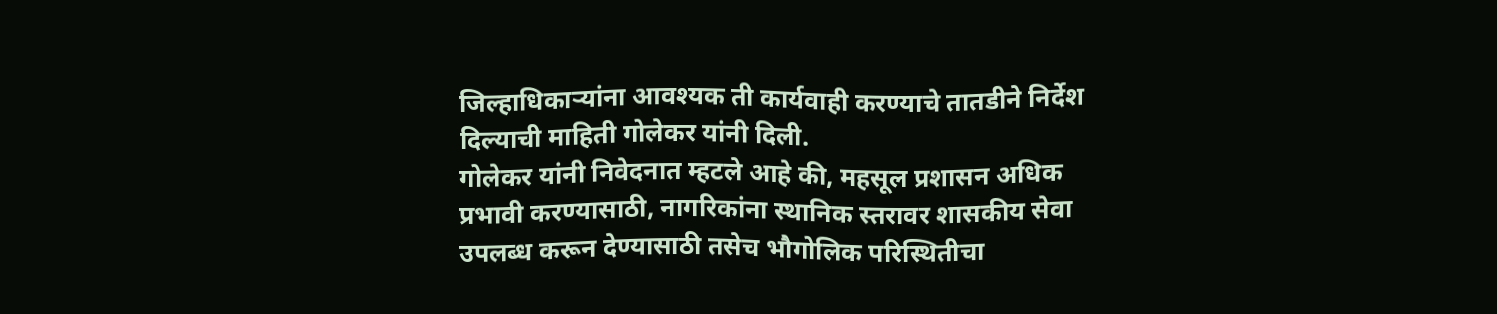जिल्हाधिकाऱ्यांना आवश्यक ती कार्यवाही करण्याचे तातडीने निर्देश दिल्याची माहिती गोलेकर यांनी दिली.
गोलेकर यांनी निवेदनात म्हटले आहे की, महसूल प्रशासन अधिक प्रभावी करण्यासाठी, नागरिकांना स्थानिक स्तरावर शासकीय सेवा उपलब्ध करून देण्यासाठी तसेच भौगोलिक परिस्थितीचा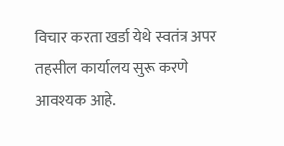विचार करता खर्डा येथे स्वतंत्र अपर तहसील कार्यालय सुरू करणे आवश्यक आहे.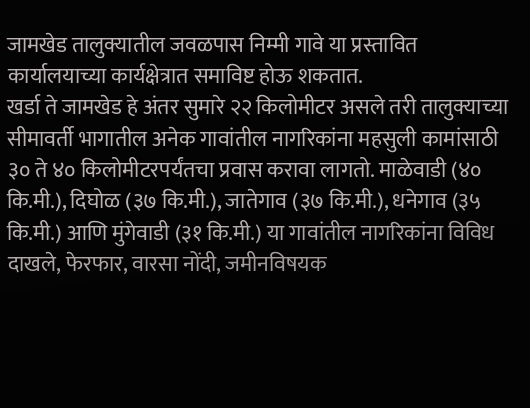जामखेड तालुक्यातील जवळपास निम्मी गावे या प्रस्तावित कार्यालयाच्या कार्यक्षेत्रात समाविष्ट होऊ शकतात.
खर्डा ते जामखेड हे अंतर सुमारे २२ किलोमीटर असले तरी तालुक्याच्या सीमावर्ती भागातील अनेक गावांतील नागरिकांना महसुली कामांसाठी ३० ते ४० किलोमीटरपर्यंतचा प्रवास करावा लागतो. माळेवाडी (४० कि.मी.), दिघोळ (३७ कि.मी.), जातेगाव (३७ कि.मी.), धनेगाव (३५ कि.मी.) आणि मुंगेवाडी (३१ कि.मी.) या गावांतील नागरिकांना विविध दाखले, फेरफार, वारसा नोंदी, जमीनविषयक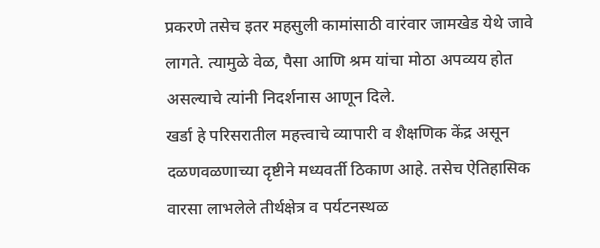प्रकरणे तसेच इतर महसुली कामांसाठी वारंवार जामखेड येथे जावे लागते. त्यामुळे वेळ, पैसा आणि श्रम यांचा मोठा अपव्यय होत असल्याचे त्यांनी निदर्शनास आणून दिले.
खर्डा हे परिसरातील महत्त्वाचे व्यापारी व शैक्षणिक केंद्र असून दळणवळणाच्या दृष्टीने मध्यवर्ती ठिकाण आहे. तसेच ऐतिहासिक वारसा लाभलेले तीर्थक्षेत्र व पर्यटनस्थळ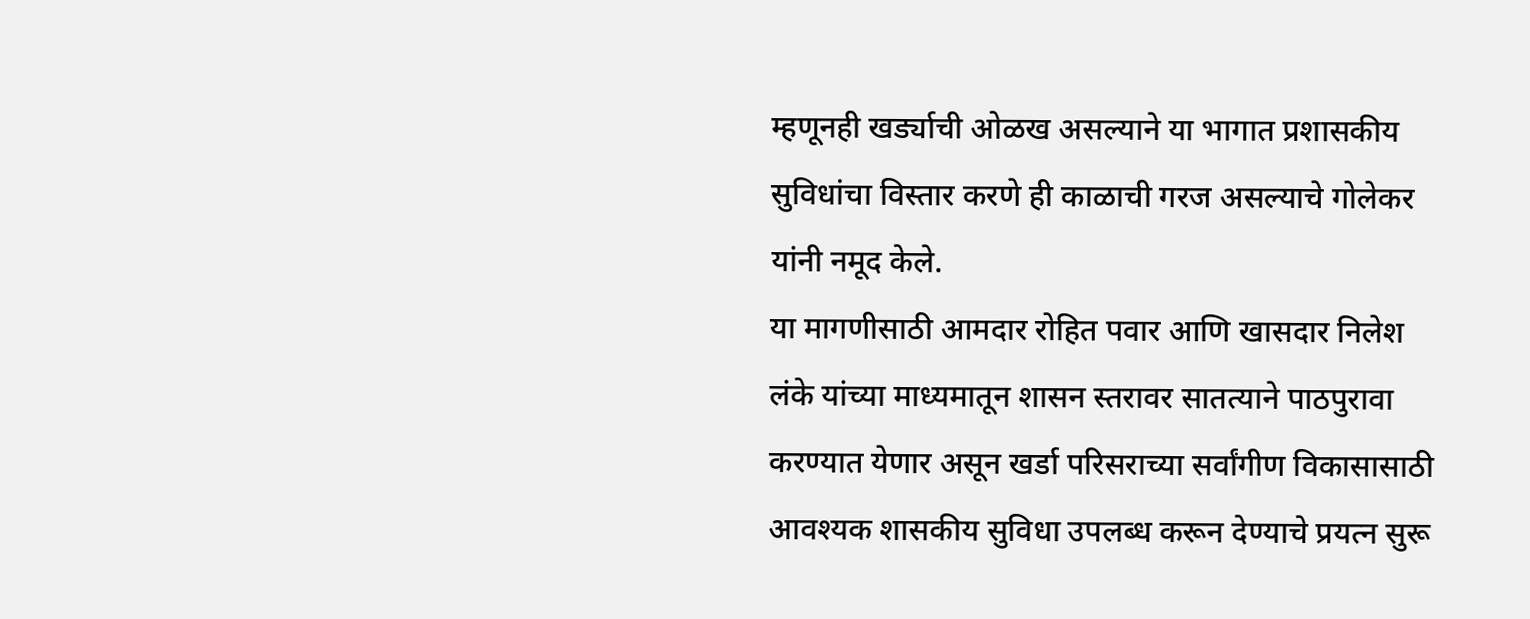म्हणूनही खर्ड्याची ओळख असल्याने या भागात प्रशासकीय सुविधांचा विस्तार करणे ही काळाची गरज असल्याचे गोलेकर यांनी नमूद केले.
या मागणीसाठी आमदार रोहित पवार आणि खासदार निलेश लंके यांच्या माध्यमातून शासन स्तरावर सातत्याने पाठपुरावा करण्यात येणार असून खर्डा परिसराच्या सर्वांगीण विकासासाठी आवश्यक शासकीय सुविधा उपलब्ध करून देण्याचे प्रयत्न सुरू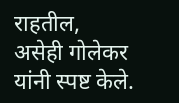राहतील, असेही गोलेकर यांनी स्पष्ट केले.